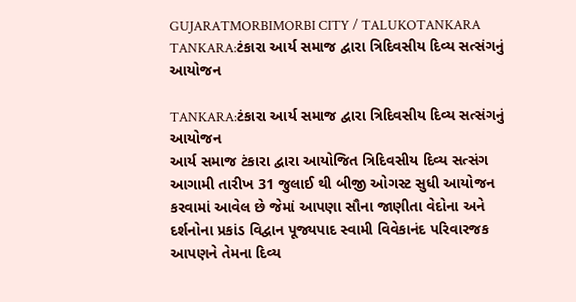GUJARATMORBIMORBI CITY / TALUKOTANKARA
TANKARA:ટંકારા આર્ય સમાજ દ્વારા ત્રિદિવસીય દિવ્ય સત્સંગનું આયોજન

TANKARA:ટંકારા આર્ય સમાજ દ્વારા ત્રિદિવસીય દિવ્ય સત્સંગનું આયોજન
આર્ય સમાજ ટંકારા દ્વારા આયોજિત ત્રિદિવસીય દિવ્ય સત્સંગ આગામી તારીખ 31 જુલાઈ થી બીજી ઓગસ્ટ સુધી આયોજન કરવામાં આવેલ છે જેમાં આપણા સૌના જાણીતા વેદોના અને દર્શનોના પ્રકાંડ વિદ્વાન પૂજ્યપાદ સ્વામી વિવેકાનંદ પરિવારજક આપણને તેમના દિવ્ય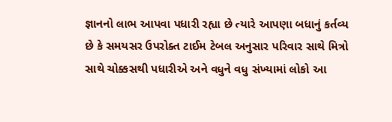જ્ઞાનનો લાભ આપવા પધારી રહ્યા છે ત્યારે આપણા બધાનું કર્તવ્ય છે કે સમયસર ઉપરોક્ત ટાઈમ ટેબલ અનુસાર પરિવાર સાથે મિત્રો સાથે ચોક્કસથી પધારીએ અને વધુને વધુ સંખ્યામાં લોકો આ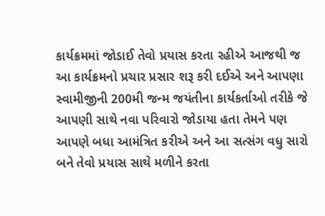કાર્યક્રમમાં જોડાઈ તેવો પ્રયાસ કરતા રહીએ આજથી જ આ કાર્યક્રમનો પ્રચાર પ્રસાર શરૂ કરી દઈએ અને આપણા સ્વામીજીની 200મી જન્મ જયંતીના કાર્યકર્તાઓ તરીકે જે આપણી સાથે નવા પરિવારો જોડાયા હતા તેમને પણ આપણે બધા આમંત્રિત કરીએ અને આ સત્સંગ વધુ સારો બને તેવો પ્રયાસ સાથે મળીને કરતા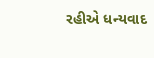રહીએ ધન્યવાદ